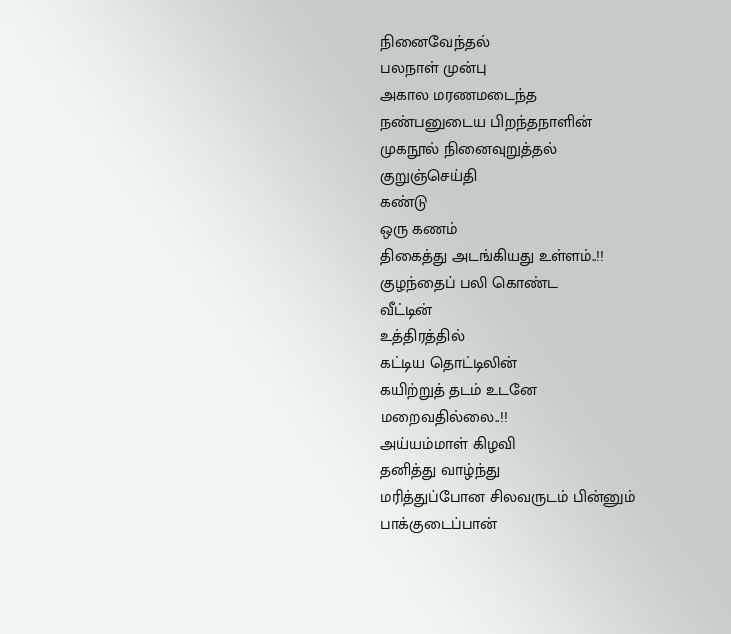நினைவேந்தல்
பலநாள் முன்பு
அகால மரணமடைந்த
நண்பனுடைய பிறந்தநாளின்
முகநூல் நினைவுறுத்தல்
குறுஞ்செய்தி
கண்டு
ஒரு கணம்
திகைத்து அடங்கியது உள்ளம்..!!
குழந்தைப் பலி கொண்ட
வீட்டின்
உத்திரத்தில்
கட்டிய தொட்டிலின்
கயிற்றுத் தடம் உடனே
மறைவதில்லை..!!
அய்யம்மாள் கிழவி
தனித்து வாழ்ந்து
மரித்துப்போன சிலவருடம் பின்னும்
பாக்குடைப்பான்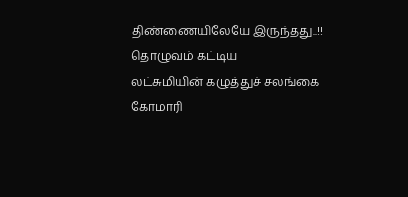திண்ணையிலேயே இருந்தது..!!
தொழுவம் கட்டிய
லட்சுமியின் கழுத்துச் சலங்கை
கோமாரி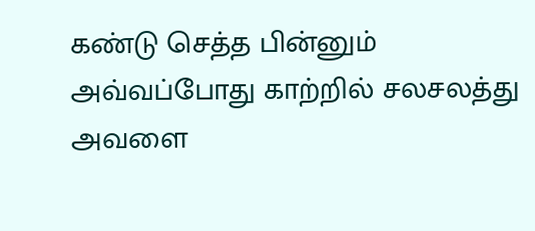கண்டு செத்த பின்னும்
அவ்வப்போது காற்றில் சலசலத்து
அவளை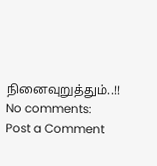நினைவுறுத்தும்..!!
No comments:
Post a Comment